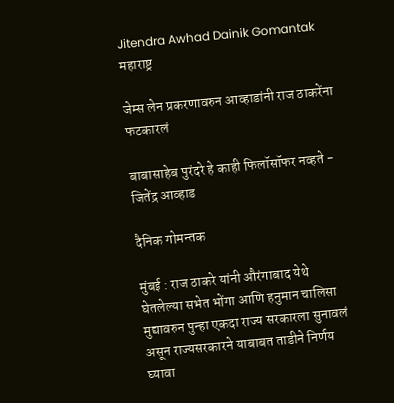Jitendra Awhad Dainik Gomantak
महाराष्ट्र

जेम्स लेन प्रकरणावरुन आव्हाडांनी राज ठाकरेंना फटकारलं

बाबासाहेब पुरंदरे हे काही फिलॉसॉफर नव्हते - जितेंद्र आव्हाड

दैनिक गोमन्तक

मुंबई : राज ठाकरे यांनी औरंगाबाद येथे घेतलेल्या सभेत भोंगा आणि हनुमान चालिसा मुद्यावरुन पुन्हा एकदा राज्य सरकारला सुनावलं असून राज्यसरकारने याबाबत ताडीने निर्णय घ्यावा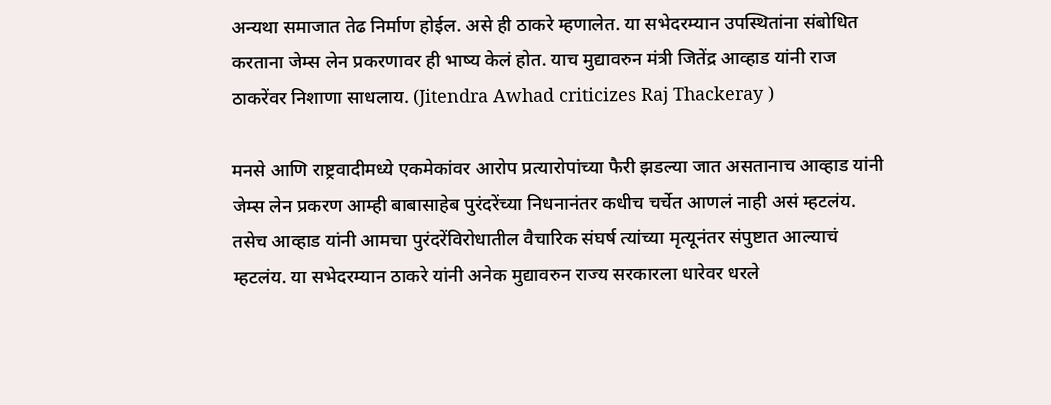अन्यथा समाजात तेढ निर्माण होईल. असे ही ठाकरे म्हणालेत. या सभेदरम्यान उपस्थितांना संबोधित करताना जेम्स लेन प्रकरणावर ही भाष्य केलं होत. याच मुद्यावरुन मंत्री जितेंद्र आव्हाड यांनी राज ठाकरेंवर निशाणा साधलाय. (Jitendra Awhad criticizes Raj Thackeray )

मनसे आणि राष्ट्रवादीमध्ये एकमेकांवर आरोप प्रत्यारोपांच्या फैरी झडल्या जात असतानाच आव्हाड यांनी जेम्स लेन प्रकरण आम्ही बाबासाहेब पुरंदरेंच्या निधनानंतर कधीच चर्चेत आणलं नाही असं म्हटलंय. तसेच आव्हाड यांनी आमचा पुरंदरेंविरोधातील वैचारिक संघर्ष त्यांच्या मृत्यूनंतर संपुष्टात आल्याचं म्हटलंय. या सभेदरम्यान ठाकरे यांनी अनेक मुद्यावरुन राज्य सरकारला धारेवर धरले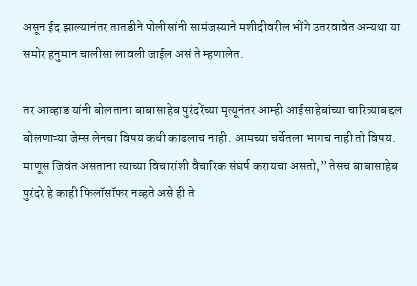असून ईद झाल्यानंतर तातडीने पोलीसांनी सामंजस्याने मशीदीवरील भोंगे उतरवावेत अन्यथा या समोर हनुमान चालीसा लावली जाईल असं ते म्हणालेत.

तर आव्हाड यांनी बोलताना बाबासाहेब पुरंदरेंच्या मृत्यूनंतर आम्ही आईसाहेबांच्या चारित्र्याबद्दल बोलणाऱ्या जेम्स लेनचा विषय कधी काढलाच नाही. आमच्या चर्चेतला भागच नाही तो विषय. माणूस जिवंत असताना त्याच्या विचारांशी वैचारिक संघर्ष करायचा असतो,” तेसच बाबासाहेब पुरंदरे हे काही फिलॉसॉफर नव्हते असे ही ते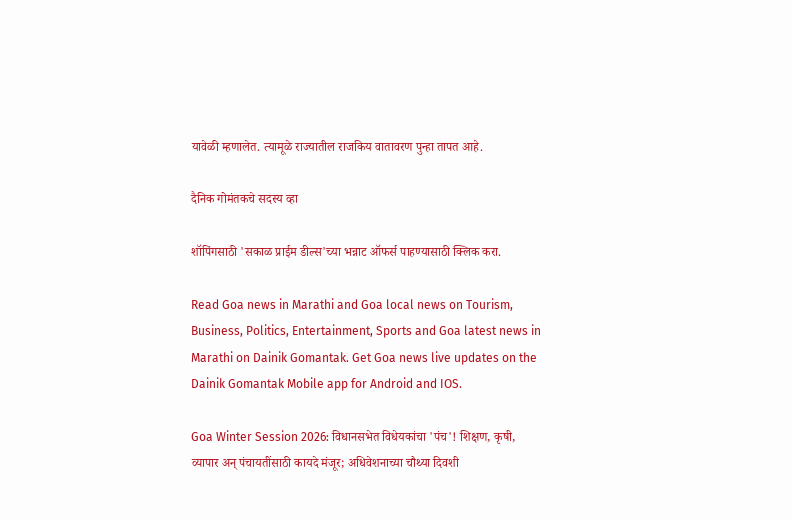यावेळी म्हणालेत. त्यामूळे राज्यातील राजकिय वातावरण पुन्हा तापत आहे.

दैनिक गोमंतकचे सदस्य व्हा

शॉपिंगसाठी 'सकाळ प्राईम डील्स'च्या भन्नाट ऑफर्स पाहण्यासाठी क्लिक करा.

Read Goa news in Marathi and Goa local news on Tourism, Business, Politics, Entertainment, Sports and Goa latest news in Marathi on Dainik Gomantak. Get Goa news live updates on the Dainik Gomantak Mobile app for Android and IOS.

Goa Winter Session 2026: विधानसभेत विधेयकांचा 'पंच'! शिक्षण, कृषी, व्यापार अन् पंचायतींसाठी कायदे मंजूर; अधिवेशनाच्या चौथ्या दिवशी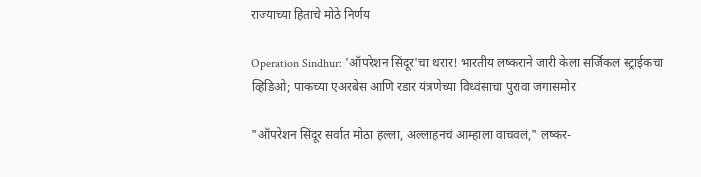राज्याच्या हिताचे मोठे निर्णय

Operation Sindhur: 'ऑपरेशन सिंदूर'चा थरार! भारतीय लष्कराने जारी केला सर्जिकल स्ट्राईकचा व्हिडिओ; पाकच्या एअरबेस आणि रडार यंत्रणेच्या विध्वंसाचा पुरावा जगासमोर

"ऑपरेशन सिंदूर सर्वात मोठा हल्ला, अल्लाहनचं आम्हाला वाचवलं," लष्कर-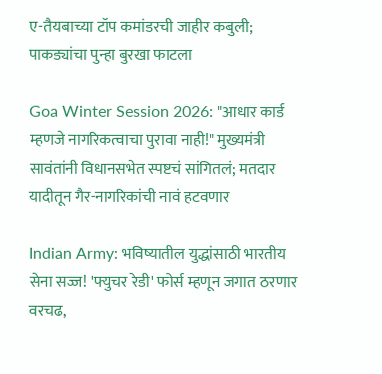ए-तैयबाच्या टॉप कमांडरची जाहीर कबुली; पाकड्यांचा पुन्हा बुरखा फाटला

Goa Winter Session 2026: "आधार कार्ड म्हणजे नागरिकत्वाचा पुरावा नाही!" मुख्यमंत्री सावंतांनी विधानसभेत स्पष्टचं सांगितलं; मतदार यादीतून गैर-नागरिकांची नावं हटवणार

Indian Army: भविष्यातील युद्धांसाठी भारतीय सेना सज्ज! 'फ्युचर रेडी' फोर्स म्हणून जगात ठरणार वरचढ,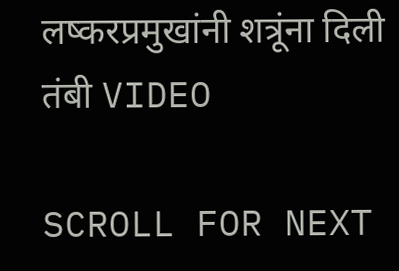लष्करप्रमुखांनी शत्रूंना दिली तंबी VIDEO

SCROLL FOR NEXT